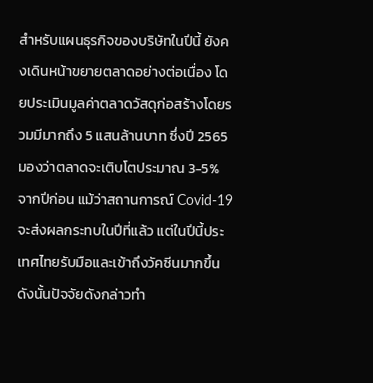สำหรับแผนธุรกิจของบริษัทในปีนี้ ยังคงเดินหน้าขยายตลาดอย่างต่อเนื่อง โดยประเมินมูลค่าตลาดวัสดุก่อสร้างโดยรวมมีมากถึง 5 แสนล้านบาท ซึ่งปี 2565 มองว่าตลาดจะเติบโตประมาณ 3-5% จากปีก่อน แม้ว่าสถานการณ์ Covid-19 จะส่งผลกระทบในปีที่แล้ว แต่ในปีนี้ประเทศไทยรับมือและเข้าถึงวัคซีนมากขึ้น ดังนั้นปัจจัยดังกล่าวทำ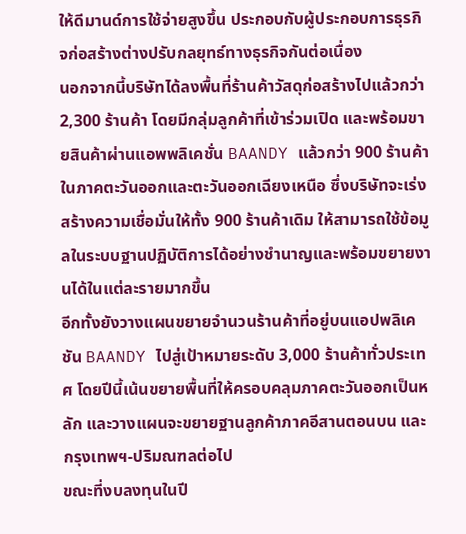ให้ดีมานด์การใช้จ่ายสูงขึ้น ประกอบกับผู้ประกอบการธุรกิจก่อสร้างต่างปรับกลยุทธ์ทางธุรกิจกันต่อเนื่อง
นอกจากนี้บริษัทได้ลงพื้นที่ร้านค้าวัสดุก่อสร้างไปแล้วกว่า 2,300 ร้านค้า โดยมีกลุ่มลูกค้าที่เข้าร่วมเปิด และพร้อมขายสินค้าผ่านแอพพลิเคชั่น BAANDY แล้วกว่า 900 ร้านค้า ในภาคตะวันออกและตะวันออกเฉียงเหนือ ซึ่งบริษัทจะเร่งสร้างความเชื่อมั่นให้ทั้ง 900 ร้านค้าเดิม ให้สามารถใช้ข้อมูลในระบบฐานปฏิบัติการได้อย่างชำนาญและพร้อมขยายงานได้ในแต่ละรายมากขึ้น
อีกทั้งยังวางแผนขยายจำนวนร้านค้าที่อยู่บนแอปพลิเคชัน BAANDY ไปสู่เป้าหมายระดับ 3,000 ร้านค้าทั่วประเทศ โดยปีนี้เน้นขยายพื้นที่ให้ครอบคลุมภาคตะวันออกเป็นหลัก และวางแผนจะขยายฐานลูกค้าภาคอีสานตอนบน และกรุงเทพฯ-ปริมณฑลต่อไป
ขณะที่งบลงทุนในปี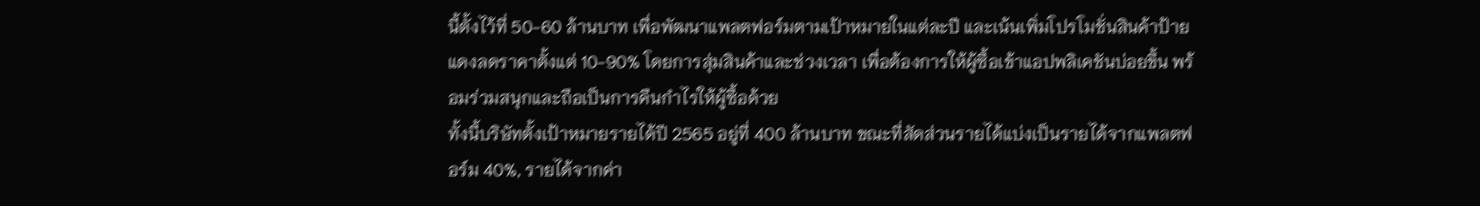นี้ตั้งไว้ที่ 50-60 ล้านบาท เพื่อพัฒนาแพลตฟอร์มตามเป้าหมายในแต่ละปี และเน้นเพิ่มโปรโมชั่นสินค้าป้ายแดงลดราคาตั้งแต่ 10-90% โดยการสุ่มสินค้าและช่วงเวลา เพื่อต้องการให้ผู้ซื้อเข้าแอปพลิเคชันบ่อยขึ้น พร้อมร่วมสนุกและถือเป็นการคืนกำไรให้ผู้ซื้อด้วย
ทั้งนี้บริษัทตั้งเป้าหมายรายได้ปี 2565 อยู่ที่ 400 ล้านบาท ขณะที่สัดส่วนรายได้แบ่งเป็นรายได้จากแพลตฟอร์ม 40%, รายได้จากค่า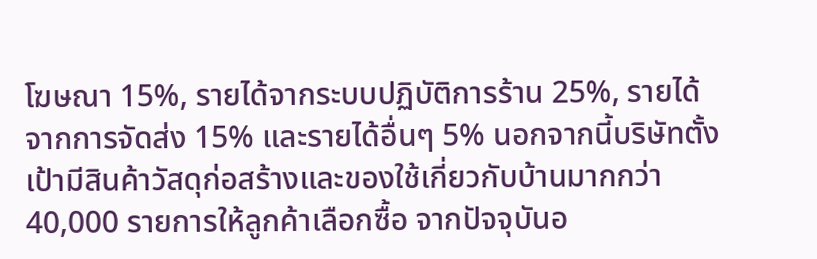โฆษณา 15%, รายได้จากระบบปฏิบัติการร้าน 25%, รายได้จากการจัดส่ง 15% และรายได้อื่นๆ 5% นอกจากนี้บริษัทตั้งเป้ามีสินค้าวัสดุก่อสร้างและของใช้เกี่ยวกับบ้านมากกว่า 40,000 รายการให้ลูกค้าเลือกซื้อ จากปัจจุบันอ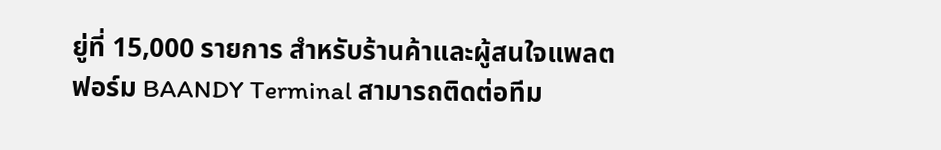ยู่ที่ 15,000 รายการ สำหรับร้านค้าและผู้สนใจแพลตฟอร์ม BAANDY Terminal สามารถติดต่อทีม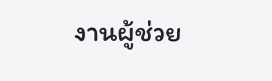งานผู้ช่วย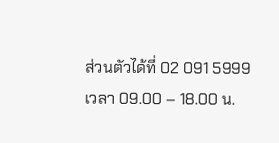ส่วนตัวได้ที่ 02 091 5999 เวลา 09.00 – 18.00 น.